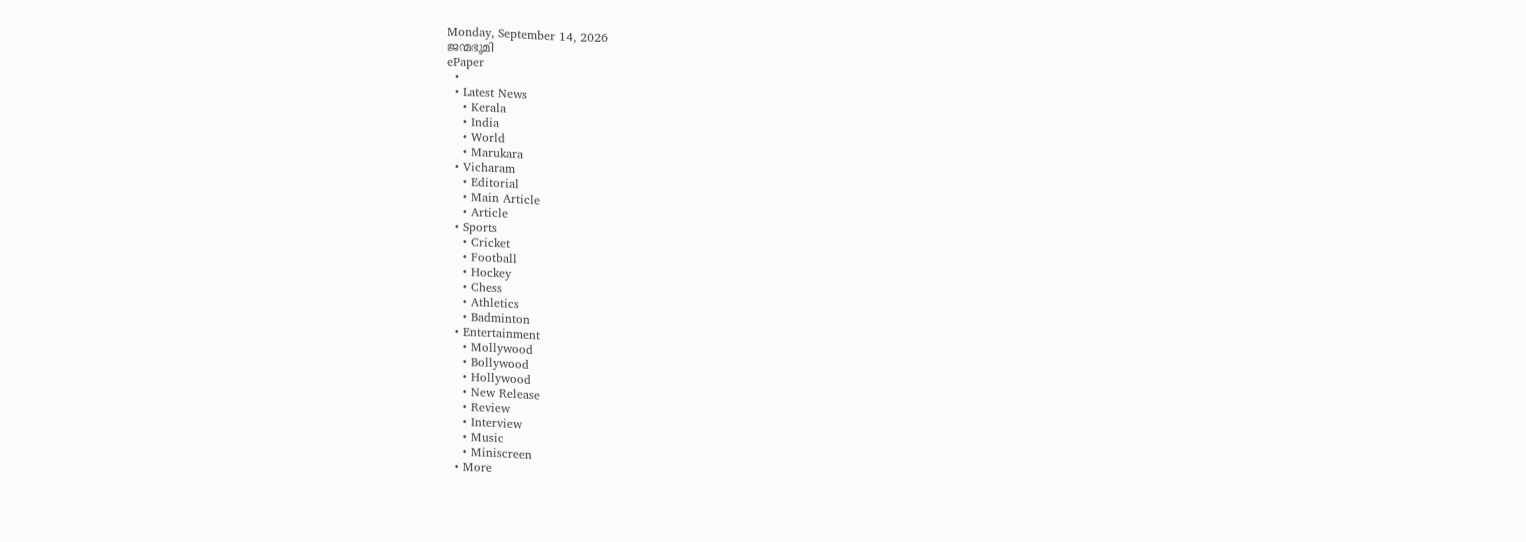Monday, September 14, 2026
ജന്മഭൂമി
ePaper
  •
  • Latest News
    • Kerala
    • India
    • World
    • Marukara
  • Vicharam
    • Editorial
    • Main Article
    • Article
  • Sports
    • Cricket
    • Football
    • Hockey
    • Chess
    • Athletics
    • Badminton
  • Entertainment
    • Mollywood
    • Bollywood
    • Hollywood
    • New Release
    • Review
    • Interview
    • Music
    • Miniscreen
  • More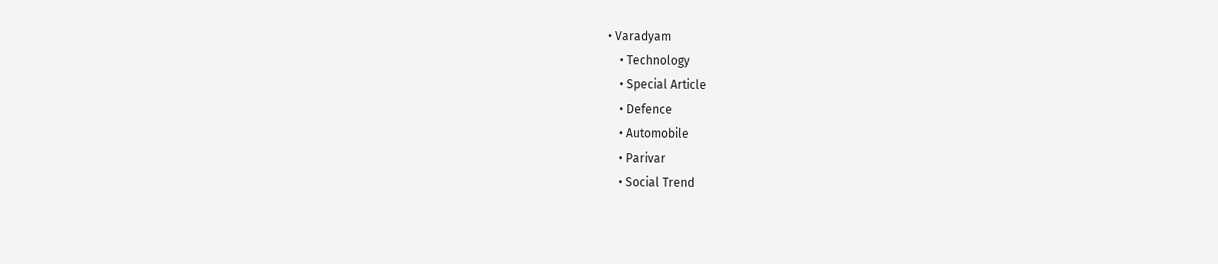• Varadyam
    • Technology
    • Special Article
    • Defence
    • Automobile
    • Parivar
    • Social Trend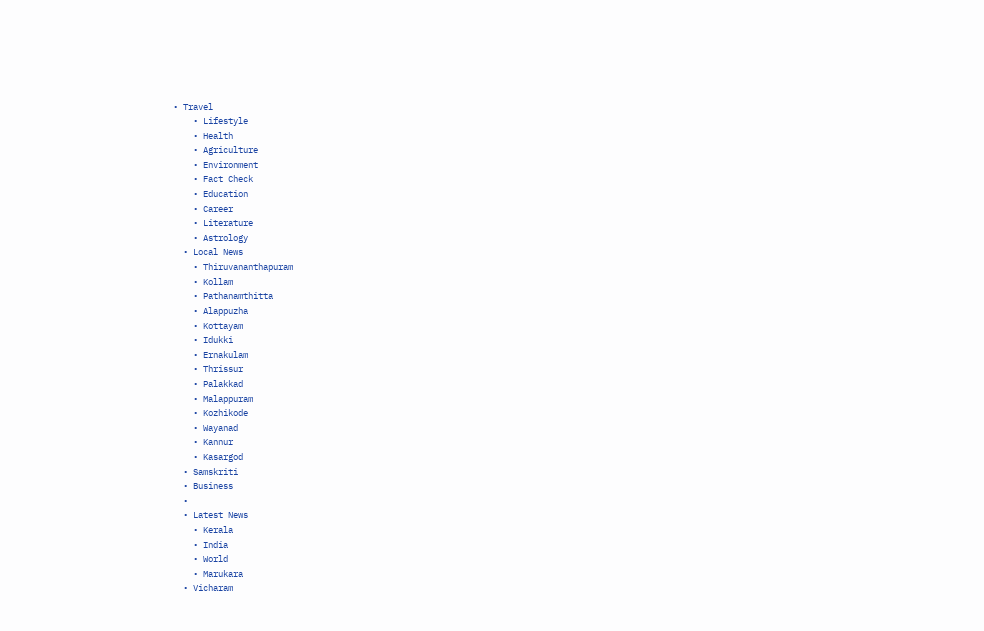• Travel
    • Lifestyle
    • Health
    • Agriculture
    • Environment
    • Fact Check
    • Education
    • Career
    • Literature
    • Astrology
  • Local News
    • Thiruvananthapuram
    • Kollam
    • Pathanamthitta
    • Alappuzha
    • Kottayam
    • Idukki
    • Ernakulam
    • Thrissur
    • Palakkad
    • Malappuram
    • Kozhikode
    • Wayanad
    • Kannur
    • Kasargod
  • Samskriti
  • Business
  •
  • Latest News
    • Kerala
    • India
    • World
    • Marukara
  • Vicharam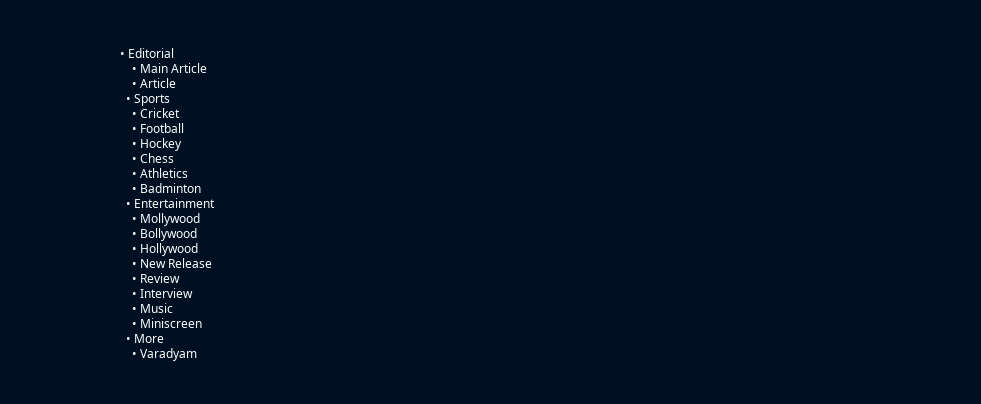• Editorial
    • Main Article
    • Article
  • Sports
    • Cricket
    • Football
    • Hockey
    • Chess
    • Athletics
    • Badminton
  • Entertainment
    • Mollywood
    • Bollywood
    • Hollywood
    • New Release
    • Review
    • Interview
    • Music
    • Miniscreen
  • More
    • Varadyam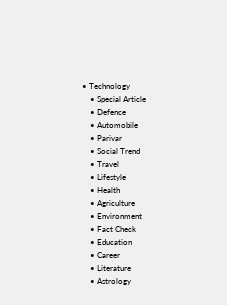• Technology
    • Special Article
    • Defence
    • Automobile
    • Parivar
    • Social Trend
    • Travel
    • Lifestyle
    • Health
    • Agriculture
    • Environment
    • Fact Check
    • Education
    • Career
    • Literature
    • Astrology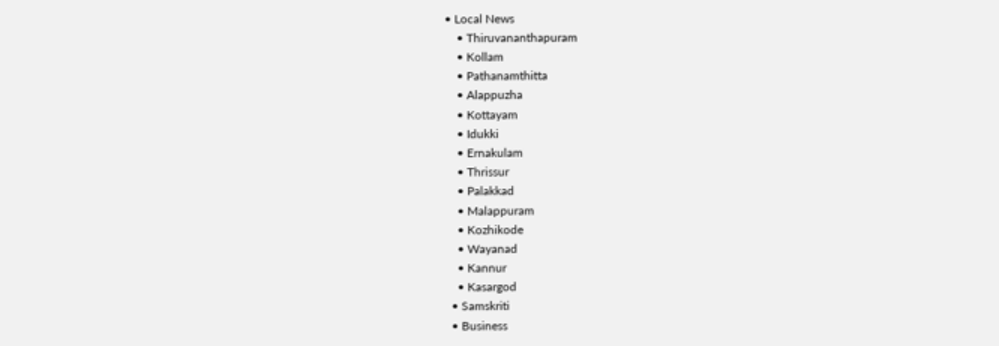• Local News
    • Thiruvananthapuram
    • Kollam
    • Pathanamthitta
    • Alappuzha
    • Kottayam
    • Idukki
    • Ernakulam
    • Thrissur
    • Palakkad
    • Malappuram
    • Kozhikode
    • Wayanad
    • Kannur
    • Kasargod
  • Samskriti
  • Business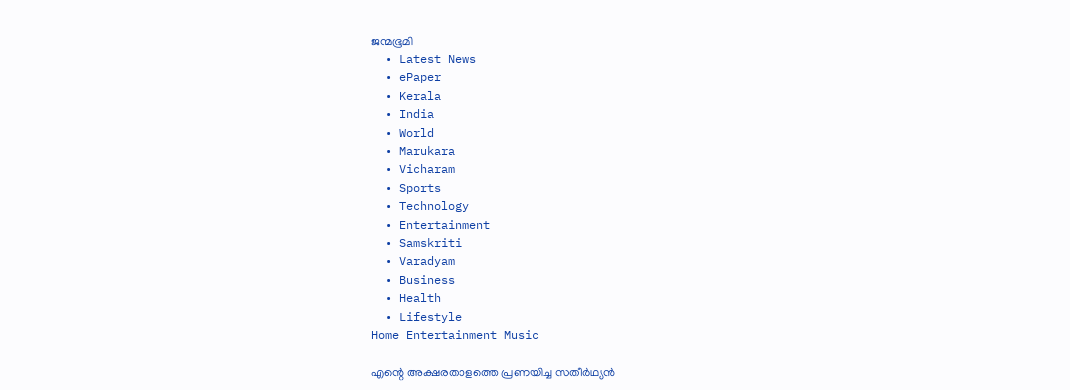ജന്മഭൂമി
  • Latest News
  • ePaper
  • Kerala
  • India
  • World
  • Marukara
  • Vicharam
  • Sports
  • Technology
  • Entertainment
  • Samskriti
  • Varadyam
  • Business
  • Health
  • Lifestyle
Home Entertainment Music

എന്റെ അക്ഷരതാളത്തെ പ്രണയിച്ച സതീര്‍ഥ്യന്‍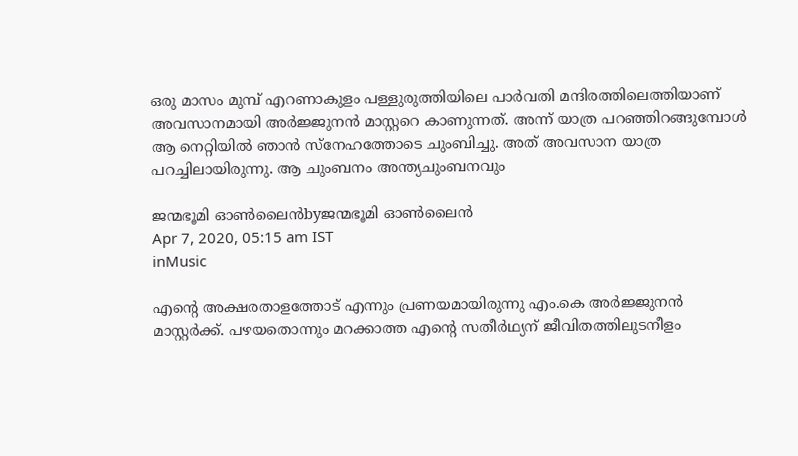ഒരു മാസം മുമ്പ് എറണാകുളം പള്ളുരുത്തിയിലെ പാര്‍വതി മന്ദിരത്തിലെത്തിയാണ് അവസാനമായി അര്‍ജ്ജുനന്‍ മാസ്റ്ററെ കാണുന്നത്. അന്ന് യാത്ര പറഞ്ഞിറങ്ങുമ്പോള്‍ ആ നെറ്റിയില്‍ ഞാന്‍ സ്‌നേഹത്തോടെ ചുംബിച്ചു. അത് അവസാന യാത്ര പറച്ചിലായിരുന്നു. ആ ചുംബനം അന്ത്യചുംബനവും

ജന്മഭൂമി ഓണ്‍ലൈന്‍byജന്മഭൂമി ഓണ്‍ലൈന്‍
Apr 7, 2020, 05:15 am IST
inMusic

എന്റെ അക്ഷരതാളത്തോട് എന്നും പ്രണയമായിരുന്നു എം.കെ അര്‍ജ്ജുനന്‍ മാസ്റ്റര്‍ക്ക്. പഴയതൊന്നും മറക്കാത്ത എന്റെ സതീര്‍ഥ്യന് ജീവിതത്തിലുടനീളം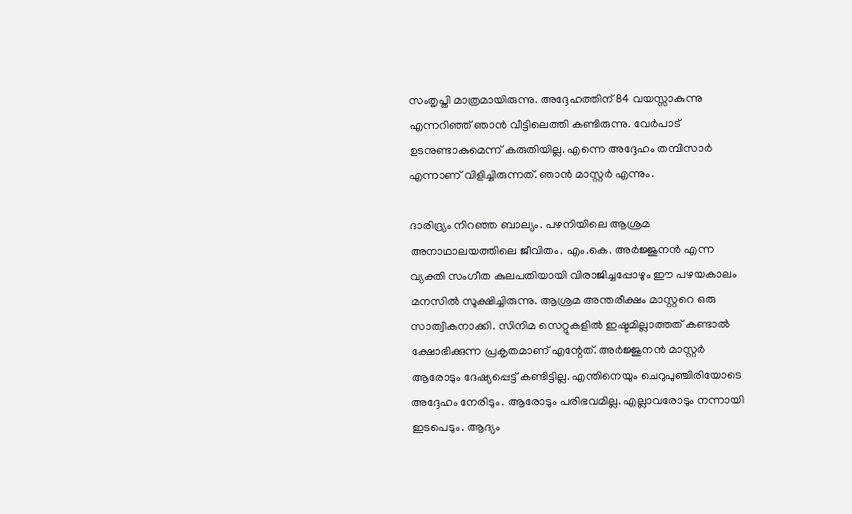സംതൃപ്തി മാത്രമായിരുന്നു. അദ്ദേഹത്തിന് 84 വയസ്സാകുന്നു എന്നറിഞ്ഞ് ഞാന്‍ വീട്ടിലെത്തി കണ്ടിരുന്നു. വേര്‍പാട് ഉടനുണ്ടാകുമെന്ന് കരുതിയില്ല. എന്നെ അദ്ദേഹം തമ്പിസാര്‍ എന്നാണ് വിളിച്ചിരുന്നത്. ഞാന്‍ മാസ്റ്റര്‍ എന്നും.

ദാരിദ്ര്യം നിറഞ്ഞ ബാല്യം. പഴനിയിലെ ആശ്രമ അനാഥാലയത്തിലെ ജീവിതം. എം.കെ. അര്‍ജ്ജുനന്‍ എന്ന വ്യക്തി സംഗീത കുലപതിയായി വിരാജിച്ചപ്പോഴും ഈ പഴയകാലം മനസില്‍ സൂക്ഷിച്ചിരുന്നു. ആശ്രമ അന്തരീക്ഷം മാസ്റ്ററെ ഒരു സാത്വികനാക്കി. സിനിമ സെറ്റുകളില്‍ ഇഷ്ടമില്ലാത്തത് കണ്ടാല്‍ ക്ഷോഭിക്കുന്ന പ്രകൃതമാണ് എന്റേത്. അര്‍ജ്ജുനന്‍ മാസ്റ്റര്‍ ആരോടും ദേഷ്യപ്പെട്ട് കണ്ടിട്ടില്ല. എന്തിനെയും ചെറുപുഞ്ചിരിയോടെ അദ്ദേഹം നേരിടും. ആരോടും പരിഭവമില്ല. എല്ലാവരോടും നന്നായി ഇടപെടും. ആദ്യം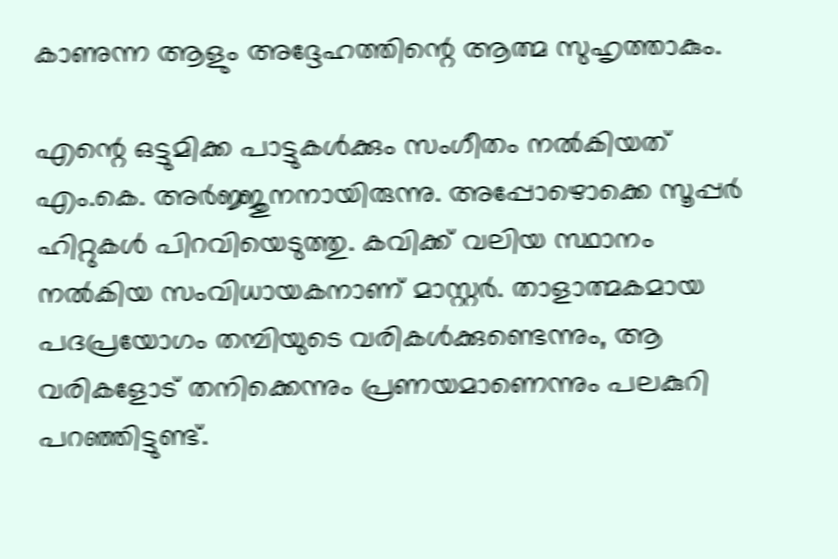കാണുന്ന ആളും അദ്ദേഹത്തിന്റെ ആത്മ സുഹൃത്താകും.

എന്റെ ഒട്ടുമിക്ക പാട്ടുകള്‍ക്കും സംഗീതം നല്‍കിയത് എം.കെ. അര്‍ജ്ജുനനായിരുന്നു. അപ്പോഴൊക്കെ സൂപ്പര്‍ ഹിറ്റുകള്‍ പിറവിയെടുത്തു. കവിക്ക് വലിയ സ്ഥാനം നല്‍കിയ സംവിധായകനാണ് മാസ്റ്റര്‍. താളാത്മകമായ പദപ്രയോഗം തമ്പിയുടെ വരികള്‍ക്കുണ്ടെന്നും, ആ വരികളോട് തനിക്കെന്നും പ്രണയമാണെന്നും പലകുറി പറഞ്ഞിട്ടുണ്ട്.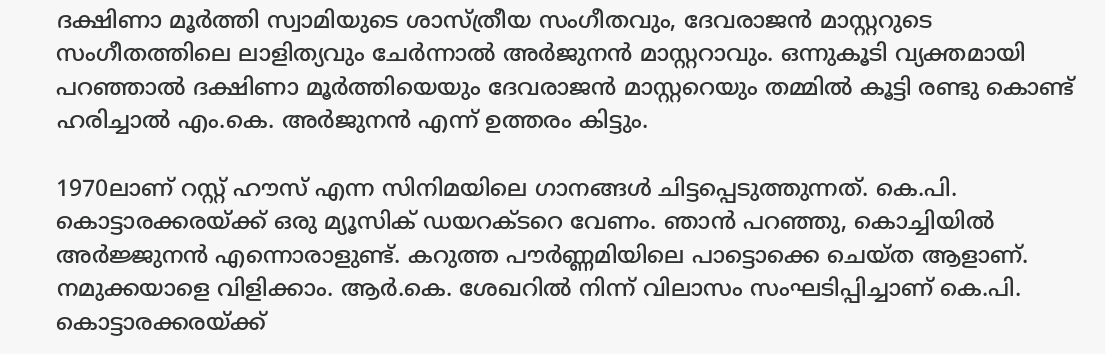ദക്ഷിണാ മൂര്‍ത്തി സ്വാമിയുടെ ശാസ്ത്രീയ സംഗീതവും, ദേവരാജന്‍ മാസ്റ്ററുടെ സംഗീതത്തിലെ ലാളിത്യവും ചേര്‍ന്നാല്‍ അര്‍ജുനന്‍ മാസ്റ്ററാവും. ഒന്നുകൂടി വ്യക്തമായി പറഞ്ഞാല്‍ ദക്ഷിണാ മൂര്‍ത്തിയെയും ദേവരാജന്‍ മാസ്റ്ററെയും തമ്മില്‍ കൂട്ടി രണ്ടു കൊണ്ട് ഹരിച്ചാല്‍ എം.കെ. അര്‍ജുനന്‍ എന്ന് ഉത്തരം കിട്ടും.

1970ലാണ് റസ്റ്റ് ഹൗസ് എന്ന സിനിമയിലെ ഗാനങ്ങള്‍ ചിട്ടപ്പെടുത്തുന്നത്. കെ.പി. കൊട്ടാരക്കരയ്‌ക്ക് ഒരു മ്യൂസിക് ഡയറക്ടറെ വേണം. ഞാന്‍ പറഞ്ഞു, കൊച്ചിയില്‍ അര്‍ജ്ജുനന്‍ എന്നൊരാളുണ്ട്. കറുത്ത പൗര്‍ണ്ണമിയിലെ പാട്ടൊക്കെ ചെയ്ത ആളാണ്. നമുക്കയാളെ വിളിക്കാം. ആര്‍.കെ. ശേഖറില്‍ നിന്ന് വിലാസം സംഘടിപ്പിച്ചാണ് കെ.പി. കൊട്ടാരക്കരയ്‌ക്ക്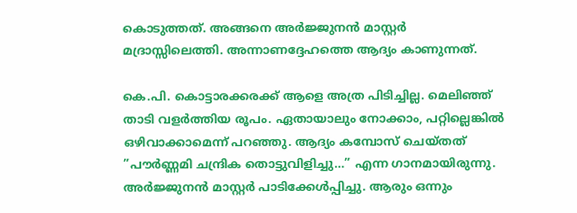കൊടുത്തത്. അങ്ങനെ അര്‍ജ്ജുനന്‍ മാസ്റ്റര്‍ മദ്രാസ്സിലെത്തി. അന്നാണദ്ദേഹത്തെ ആദ്യം കാണുന്നത്.

കെ.പി. കൊട്ടാരക്കരക്ക് ആളെ അത്ര പിടിച്ചില്ല. മെലിഞ്ഞ് താടി വളര്‍ത്തിയ രൂപം. ഏതായാലും നോക്കാം, പറ്റില്ലെങ്കില്‍ ഒഴിവാക്കാമെന്ന് പറഞ്ഞു. ആദ്യം കമ്പോസ് ചെയ്തത് ”പൗര്‍ണ്ണമി ചന്ദ്രിക തൊട്ടുവിളിച്ചു…” എന്ന ഗാനമായിരുന്നു. അര്‍ജ്ജുനന്‍ മാസ്റ്റര്‍ പാടിക്കേള്‍പ്പിച്ചു. ആരും ഒന്നും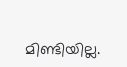മിണ്ടിയില്ല.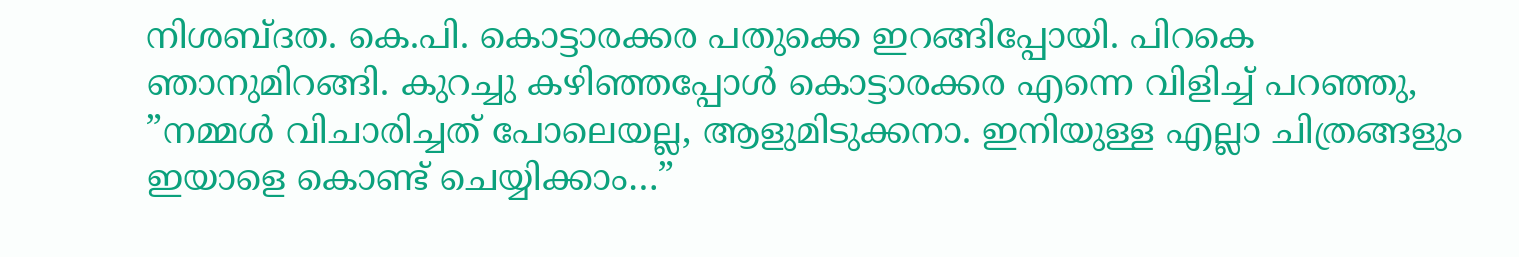നിശബ്ദത. കെ.പി. കൊട്ടാരക്കര പതുക്കെ ഇറങ്ങിപ്പോയി. പിറകെ ഞാനുമിറങ്ങി. കുറച്ചു കഴിഞ്ഞപ്പോള്‍ കൊട്ടാരക്കര എന്നെ വിളിച്ച് പറഞ്ഞു, ”നമ്മള്‍ വിചാരിച്ചത് പോലെയല്ല, ആളുമിടുക്കനാ. ഇനിയുള്ള എല്ലാ ചിത്രങ്ങളും ഇയാളെ കൊണ്ട് ചെയ്യിക്കാം…”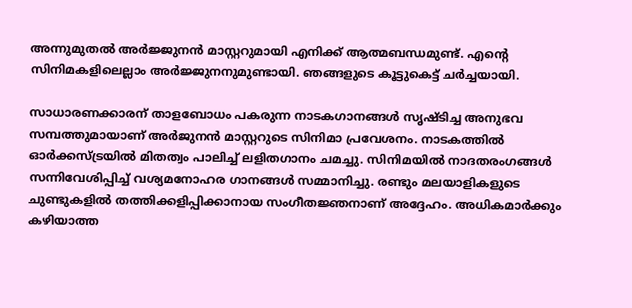അന്നുമുതല്‍ അര്‍ജ്ജുനന്‍ മാസ്റ്ററുമായി എനിക്ക് ആത്മബന്ധമുണ്ട്. എന്റെ സിനിമകളിലെല്ലാം അര്‍ജ്ജുനനുമുണ്ടായി. ഞങ്ങളുടെ കൂട്ടുകെട്ട് ചര്‍ച്ചയായി.

സാധാരണക്കാരന് താളബോധം പകരുന്ന നാടകഗാനങ്ങള്‍ സൃഷ്ടിച്ച അനുഭവ സമ്പത്തുമായാണ് അര്‍ജുനന്‍ മാസ്റ്ററുടെ സിനിമാ പ്രവേശനം. നാടകത്തില്‍ ഓര്‍ക്കസ്ട്രയില്‍ മിതത്വം പാലിച്ച് ലളിതഗാനം ചമച്ചു. സിനിമയില്‍ നാദതരംഗങ്ങള്‍ സന്നിവേശിപ്പിച്ച് വശ്യമനോഹര ഗാനങ്ങള്‍ സമ്മാനിച്ചു. രണ്ടും മലയാളികളുടെ ചുണ്ടുകളില്‍ തത്തിക്കളിപ്പിക്കാനായ സംഗീതജ്ഞനാണ് അദ്ദേഹം. അധികമാര്‍ക്കും കഴിയാത്ത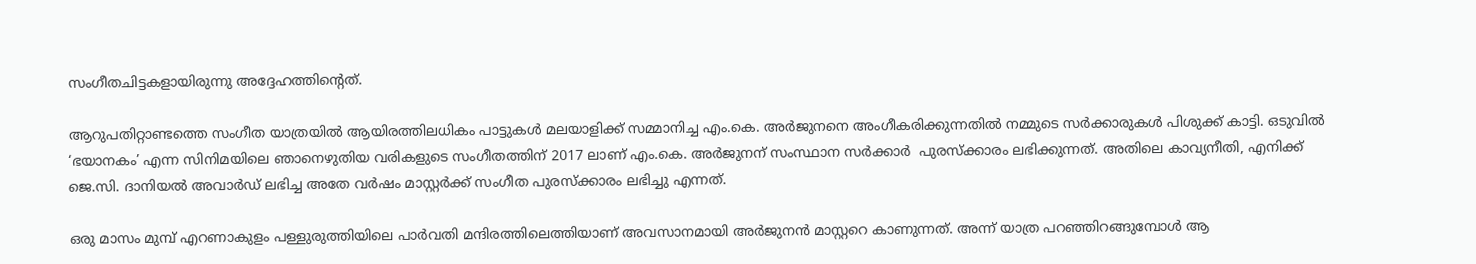സംഗീതചിട്ടകളായിരുന്നു അദ്ദേഹത്തിന്റെത്.

ആറുപതിറ്റാണ്ടത്തെ സംഗീത യാത്രയില്‍ ആയിരത്തിലധികം പാട്ടുകള്‍ മലയാളിക്ക് സമ്മാനിച്ച എം.കെ. അര്‍ജുനനെ അംഗീകരിക്കുന്നതില്‍ നമ്മുടെ സര്‍ക്കാരുകള്‍ പിശുക്ക് കാട്ടി. ഒടുവില്‍ ‘ഭയാനകം’ എന്ന സിനിമയിലെ ഞാനെഴുതിയ വരികളുടെ സംഗീതത്തിന് 2017 ലാണ് എം.കെ. അര്‍ജുനന് സംസ്ഥാന സര്‍ക്കാര്‍  പുരസ്‌ക്കാരം ലഭിക്കുന്നത്. അതിലെ കാവ്യനീതി, എനിക്ക് ജെ.സി. ദാനിയല്‍ അവാര്‍ഡ് ലഭിച്ച അതേ വര്‍ഷം മാസ്റ്റര്‍ക്ക് സംഗീത പുരസ്‌ക്കാരം ലഭിച്ചു എന്നത്.

ഒരു മാസം മുമ്പ് എറണാകുളം പള്ളുരുത്തിയിലെ പാര്‍വതി മന്ദിരത്തിലെത്തിയാണ് അവസാനമായി അര്‍ജുനന്‍ മാസ്റ്ററെ കാണുന്നത്. അന്ന് യാത്ര പറഞ്ഞിറങ്ങുമ്പോള്‍ ആ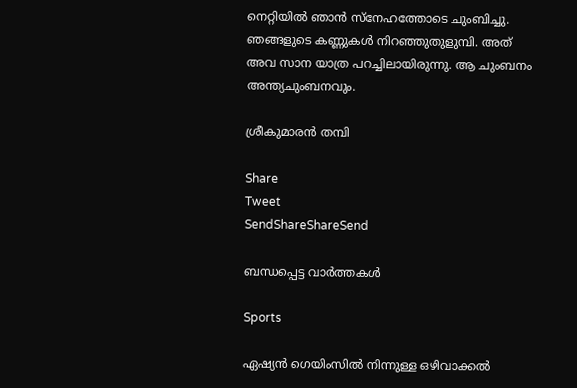നെറ്റിയില്‍ ഞാന്‍ സ്‌നേഹത്തോടെ ചുംബിച്ചു. ഞങ്ങളുടെ കണ്ണുകള്‍ നിറഞ്ഞുതുളുമ്പി. അത് അവ സാന യാത്ര പറച്ചിലായിരുന്നു. ആ ചുംബനം അന്ത്യചുംബനവും.

ശ്രീകുമാരന്‍ തമ്പി

Share
Tweet
SendShareShareSend

ബന്ധപ്പെട്ട വാര്‍ത്തകള്‍

Sports

ഏഷ്യന്‍ ഗെയിംസില്‍ നിന്നുള്ള ഒഴിവാക്കല്‍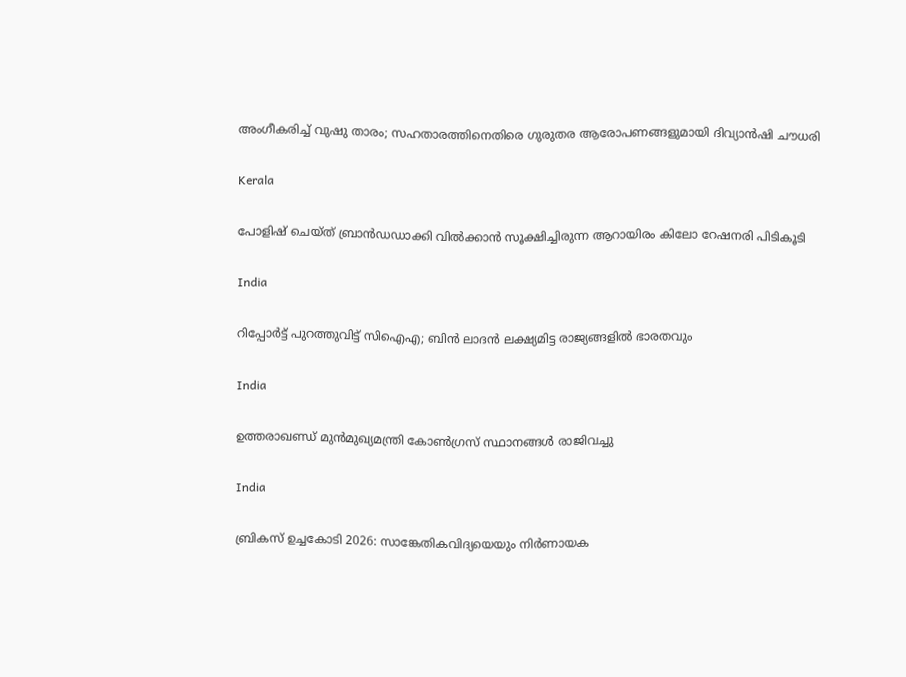അംഗീകരിച്ച് വുഷു താരം; സഹതാരത്തിനെതിരെ ഗുരുതര ആരോപണങ്ങളുമായി ദിവ്യാന്‍ഷി ചൗധരി

Kerala

പോളിഷ് ചെയ്ത് ബ്രാന്‍ഡഡാക്കി വില്‍ക്കാന്‍ സൂക്ഷിച്ചിരുന്ന ആറായിരം കിലോ റേഷനരി പിടികൂടി

India

റിപ്പോര്‍ട്ട് പുറത്തുവിട്ട് സിഐഎ; ബിന്‍ ലാദന്‍ ലക്ഷ്യമിട്ട രാജ്യങ്ങളില്‍ ഭാരതവും

India

ഉത്തരാഖണ്ഡ് മുന്‍മുഖ്യമന്ത്രി കോണ്‍ഗ്രസ് സ്ഥാനങ്ങള്‍ രാജിവച്ചു

India

ബ്രികസ് ഉച്ചകോടി 2026: സാങ്കേതികവിദ്യയെയും നിര്‍ണായക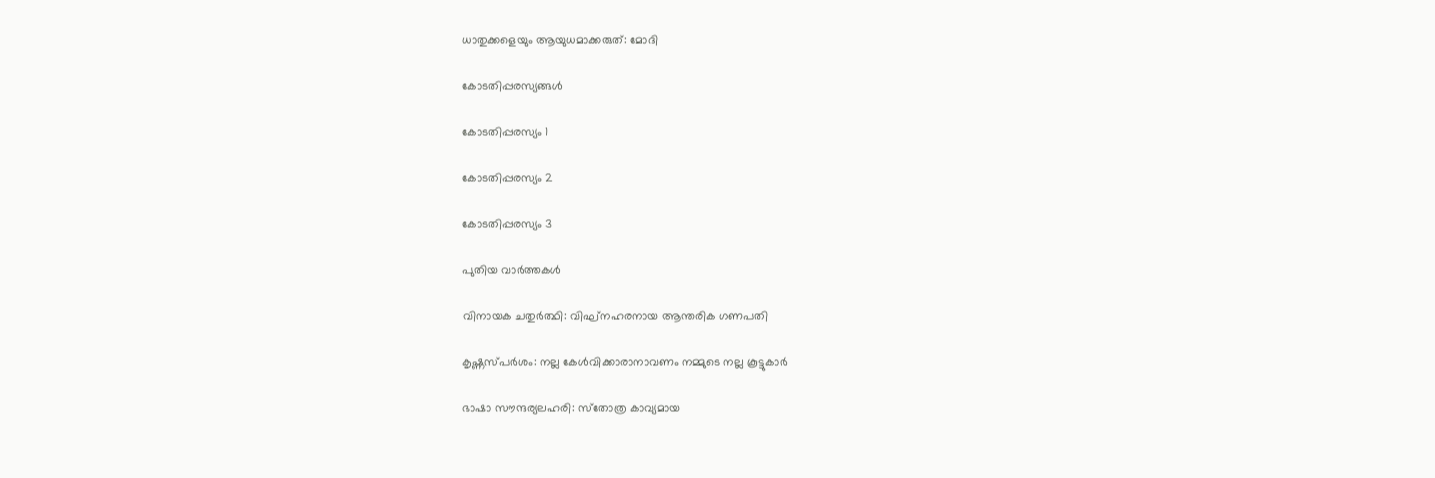ധാതുക്കളെയും ആയുധമാക്കരുത്: മോദി

കോടതിപ്പരസ്യങ്ങള്‍

കോടതിപ്പരസ്യം 1

കോടതിപ്പരസ്യം 2

കോടതിപ്പരസ്യം 3

പുതിയ വാര്‍ത്തകള്‍

വിനായക ചതുര്‍ത്ഥി: വിഘ്‌നഹരനായ ആന്തരിക ഗണപതി

കൃഷ്ണസ്പര്‍ശം: നല്ല കേള്‍വിക്കാരാനാവണം നമ്മുടെ നല്ല കൂട്ടുകാര്‍

ഭാഷാ സൗന്ദര്യലഹരി: സ്‌തോത്ര കാവ്യമായ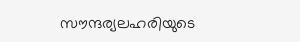സൗന്ദര്യലഹരിയുടെ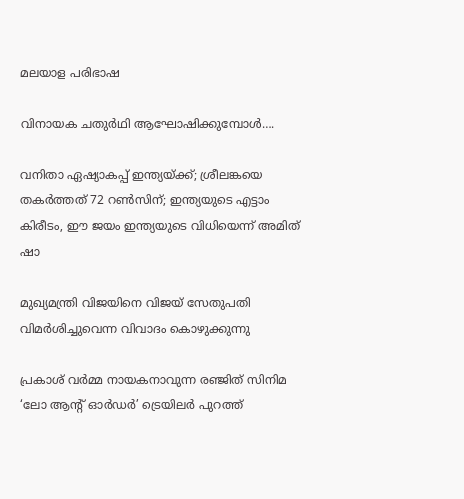മലയാള പരിഭാഷ

വിനായക ചതുർഥി ആഘോഷിക്കുമ്പോൾ….

വനിതാ ഏഷ്യാകപ്പ് ഇന്ത്യയ്‌ക്ക്; ശ്രീലങ്കയെ തകർത്തത് 72 റൺസിന്; ഇന്ത്യയുടെ എട്ടാം കിരീടം, ഈ ജയം ഇന്ത്യയുടെ വിധിയെന്ന് അമിത് ഷാ

മുഖ്യമന്ത്രി വിജയിനെ വിജയ് സേതുപതി വിമര്‍ശിച്ചുവെന്ന വിവാദം കൊഴുക്കുന്നു

പ്രകാശ് വര്‍മ്മ നായകനാവുന്ന രഞ്ജിത് സിനിമ ‘ലോ ആന്‍റ് ഓര്‍ഡര്‍’ ട്രെയിലര്‍ പുറത്ത്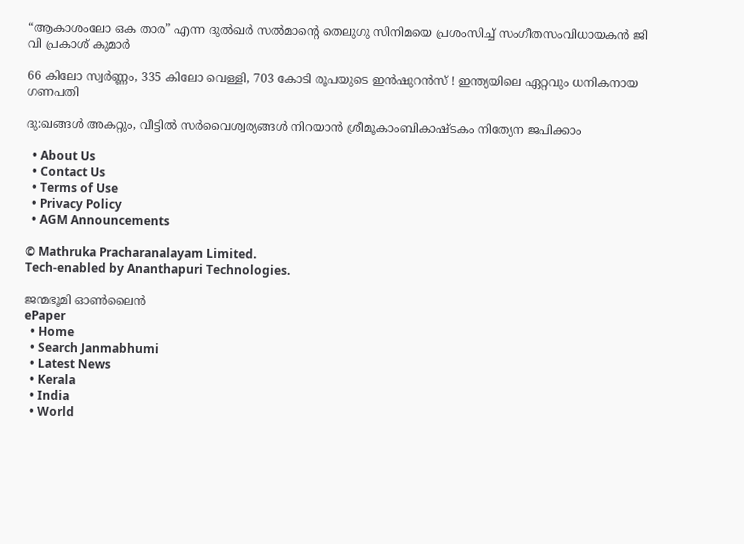“ആകാശംലോ ഒക താര” എന്ന ദുല്‍ഖര്‍ സല്‍മാന്റെ തെലുഗു സിനിമയെ പ്രശംസിച്ച് സംഗീതസംവിധായകന്‍ ജി വി പ്രകാശ് കുമാര്‍

66 കിലോ സ്വർണ്ണം, 335 കിലോ വെള്ളി, 703 കോടി രൂപയുടെ ഇൻഷുറൻസ് ! ഇന്ത്യയിലെ ഏറ്റവും ധനികനായ ഗണപതി

ദു:ഖങ്ങൾ അകറ്റും, വീട്ടിൽ സർവൈശ്വര്യങ്ങൾ നിറയാൻ ശ്രീമൂകാംബികാഷ്ടകം നിത്യേന ജപിക്കാം

  • About Us
  • Contact Us
  • Terms of Use
  • Privacy Policy
  • AGM Announcements

© Mathruka Pracharanalayam Limited.
Tech-enabled by Ananthapuri Technologies.

ജന്മഭൂമി ഓണ്‍ലൈന്‍
ePaper
  • Home
  • Search Janmabhumi
  • Latest News
  • Kerala
  • India
  • World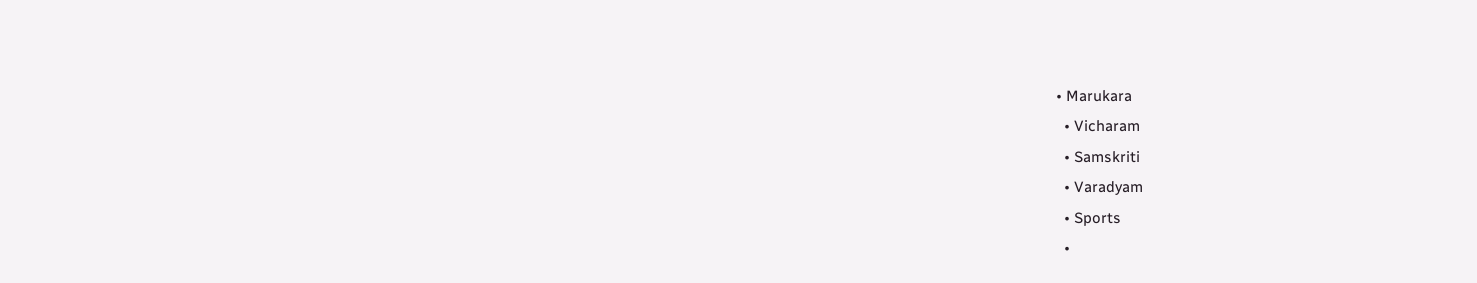• Marukara
  • Vicharam
  • Samskriti
  • Varadyam
  • Sports
  •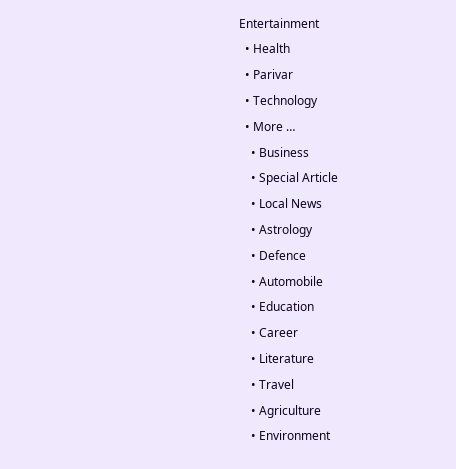Entertainment
  • Health
  • Parivar
  • Technology
  • More …
    • Business
    • Special Article
    • Local News
    • Astrology
    • Defence
    • Automobile
    • Education
    • Career
    • Literature
    • Travel
    • Agriculture
    • Environment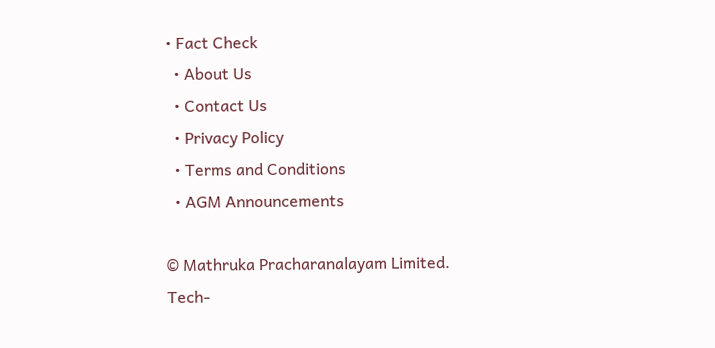• Fact Check
  • About Us
  • Contact Us
  • Privacy Policy
  • Terms and Conditions
  • AGM Announcements

© Mathruka Pracharanalayam Limited.
Tech-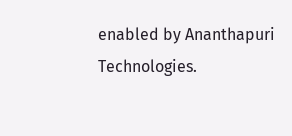enabled by Ananthapuri Technologies.